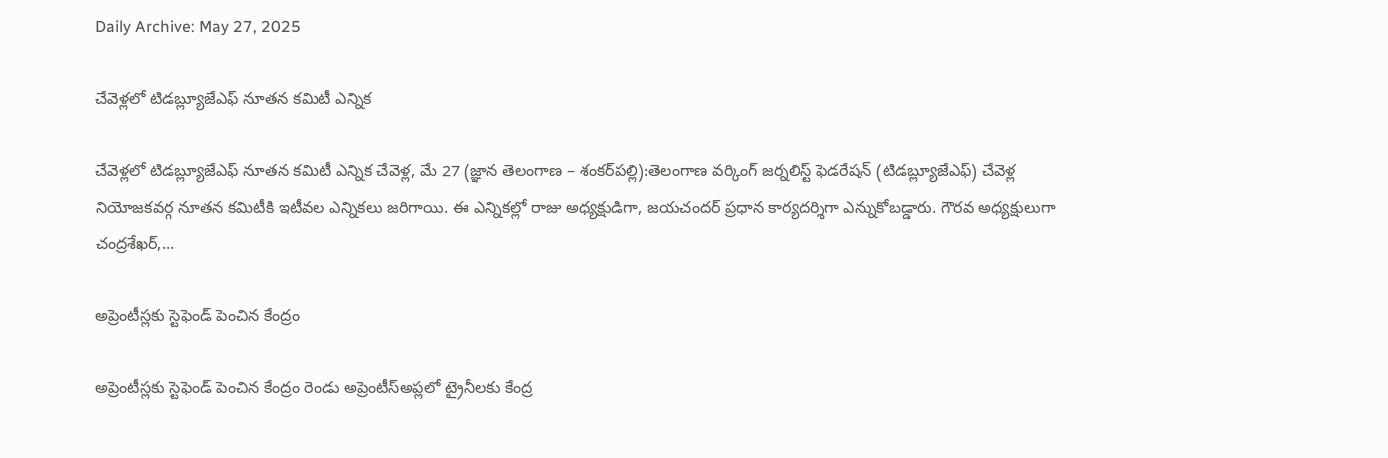Daily Archive: May 27, 2025

చేవెళ్లలో టిడబ్ల్యూజేఎఫ్ నూతన కమిటీ ఎన్నిక

చేవెళ్లలో టిడబ్ల్యూజేఎఫ్ నూతన కమిటీ ఎన్నిక చేవెళ్ల, మే 27 (జ్ఞాన తెలంగాణ – శంకర్‌పల్లి):తెలంగాణ వర్కింగ్ జర్నలిస్ట్ ఫెడరేషన్ (టిడబ్ల్యూజేఎఫ్) చేవెళ్ల నియోజకవర్గ నూతన కమిటీకి ఇటీవల ఎన్నికలు జరిగాయి. ఈ ఎన్నికల్లో రాజు అధ్యక్షుడిగా, జయచందర్ ప్రధాన కార్యదర్శిగా ఎన్నుకోబడ్డారు. గౌరవ అధ్యక్షులుగా చంద్రశేఖర్,...

అప్రెంటీస్లకు స్టెఫెండ్ పెంచిన కేంద్రం

అప్రెంటీస్లకు స్టెఫెండ్ పెంచిన కేంద్రం రెండు అప్రెంటీస్అప్లలో ట్రైనీలకు కేంద్ర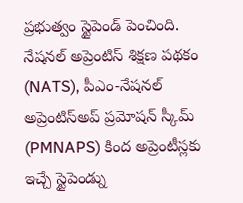ప్రభుత్వం స్టైపెండ్ పెంచింది. నేషనల్ అప్రెంటిస్ శిక్షణ పథకం (NATS), పీఎం-నేషనల్ అప్రెంటిస్అప్ ప్రమోషన్ స్కీమ్ (PMNAPS) కింద అప్రెంటీస్లకు ఇచ్చే స్టైపెండ్ను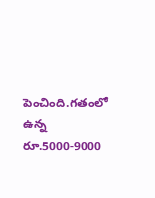పెంచింది.గతంలో ఉన్న రూ.5000-9000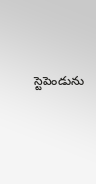స్టెపెండును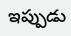ఇప్పుడు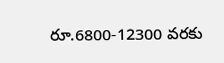రూ.6800-12300 వరకు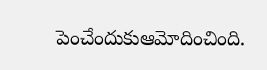పెంచేందుకుఆమోదించింది.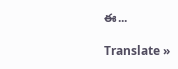ఈ...

Translate »